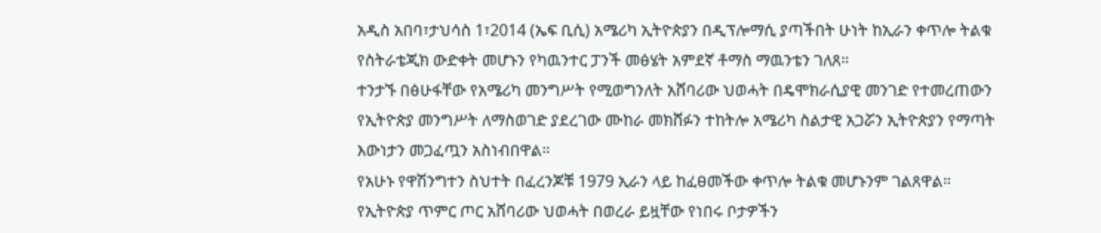አዲስ አበባ፣ታህሳስ 1፣2014 (ኤፍ ቢሲ) አሜሪካ ኢትዮጵያን በዲፕሎማሲ ያጣችበት ሁነት ከኢራን ቀጥሎ ትልቁ የስትራቴጂክ ውድቀት መሆኑን የካዉንተር ፓንች መፅሄት አምደኛ ቶማስ ማዉንቴን ገለጸ።
ተንታኙ በፅሁፋቸው የአሜሪካ መንግሥት የሚወግንለት አሸባሪው ህወሓት በዴሞክራሲያዊ መንገድ የተመረጠውን የኢትዮጵያ መንግሥት ለማስወገድ ያደረገው ሙከራ መክሸፉን ተከትሎ አሜሪካ ስልታዊ አጋሯን ኢትዮጵያን የማጣት እውነታን መጋፈጧን አስነብበዋል።
የአሁኑ የዋሽንግተን ስህተት በፈረንጆቹ 1979 ኢራን ላይ ከፈፀመችው ቀጥሎ ትልቁ መሆኑንም ገልጸዋል።
የኢትዮጵያ ጥምር ጦር አሸባሪው ህወሓት በወረራ ይዟቸው የነበሩ ቦታዎችን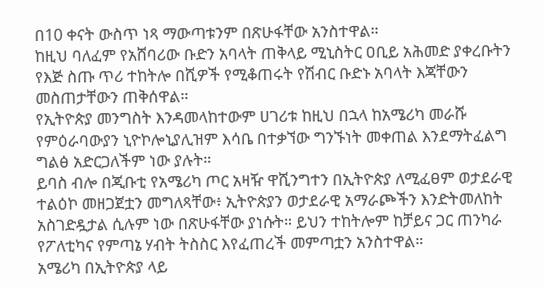በ10 ቀናት ውስጥ ነጻ ማውጣቱንም በጽሁፋቸው አንስተዋል።
ከዚህ ባለፈም የአሸባሪው ቡድን አባላት ጠቅላይ ሚኒስትር ዐቢይ አሕመድ ያቀረቡትን የእጅ ስጡ ጥሪ ተከትሎ በሺዎች የሚቆጠሩት የሽብር ቡድኑ አባላት እጃቸውን መስጠታቸውን ጠቅሰዋል።
የኢትዮጵያ መንግስት እንዳመላከተውም ሀገሪቱ ከዚህ በኋላ ከአሜሪካ መራሹ የምዕራባውያን ኒዮኮሎኒያሊዝም እሳቤ በተቃኘው ግንኙነት መቀጠል እንደማትፈልግ ግልፅ አድርጋለችም ነው ያሉት።
ይባስ ብሎ በጂቡቲ የአሜሪካ ጦር አዛዥ ዋሺንግተን በኢትዮጵያ ለሚፈፀም ወታደራዊ ተልዕኮ መዘጋጀቷን መግለጻቸው፥ ኢትዮጵያን ወታደራዊ አማራጮችን እንድትመለከት አስገድዷታል ሲሉም ነው በጽሁፋቸው ያነሱት። ይህን ተከትሎም ከቻይና ጋር ጠንካራ የፖለቲካና የምጣኔ ሃብት ትስስር እየፈጠረች መምጣቷን አንስተዋል።
አሜሪካ በኢትዮጵያ ላይ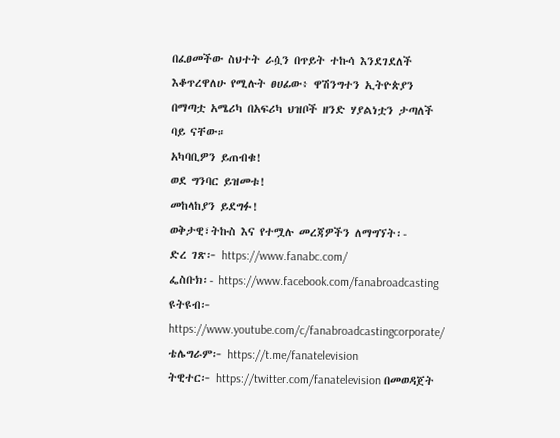በፈፀመችው ስህተት ራሷን በጥይት ተኩሳ እንደገደለች እቆጥረዋለሁ የሚሉት ፀሀፊው፥ ዋሽንግተን ኢትዮጵያን በማጣቷ አሜሪካ በአፍሪካ ህዝቦች ዘንድ ሃያልነቷን ታጣለች ባይ ናቸው።
አካባቢዎን ይጠብቁ!
ወደ ግንባር ይዝመቱ!
መከላከያን ይደግፉ!
ወቅታዊ፣ትኩስ እና የተሟሉ መረጃዎችን ለማግኘት፡-
ድረ ገጽ፦ https://www.fanabc.com/
ፌስቡክ፡- https://www.facebook.com/fanabroadcasting
ዩትዩብ፦ https://www.youtube.com/c/fanabroadcastingcorporate/
ቴሌግራም፦ https://t.me/fanatelevision
ትዊተር፦ https://twitter.com/fanatelevision በመወዳጀት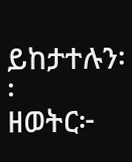ይከታተሉን፡፡
ዘወትር፦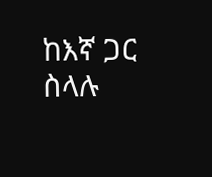ከእኛ ጋር ስላሉ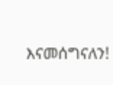እናመሰግናለን!